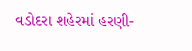વડોદરા શહેરમાં હરણી-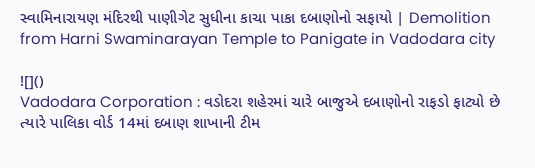સ્વામિનારાયણ મંદિરથી પાણીગેટ સુધીના કાચા પાકા દબાણોનો સફાયો | Demolition from Harni Swaminarayan Temple to Panigate in Vadodara city

![]()
Vadodara Corporation : વડોદરા શહેરમાં ચારે બાજુએ દબાણોનો રાફડો ફાટ્યો છે ત્યારે પાલિકા વોર્ડ 14માં દબાણ શાખાની ટીમ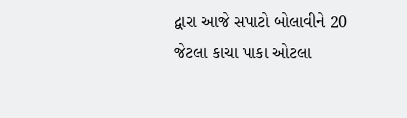દ્વારા આજે સપાટો બોલાવીને 20 જેટલા કાચા પાકા ઓટલા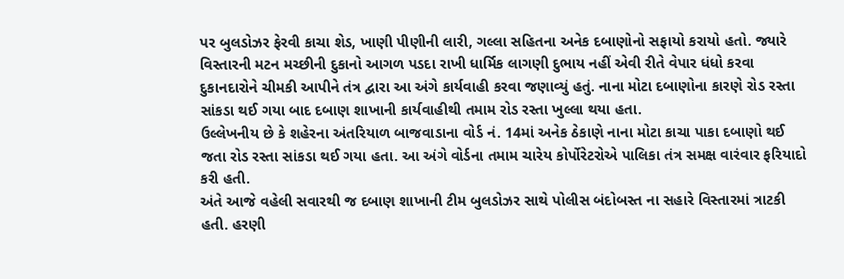પર બુલડોઝર ફેરવી કાચા શેડ, ખાણી પીણીની લારી, ગલ્લા સહિતના અનેક દબાણોનો સફાયો કરાયો હતો. જ્યારે વિસ્તારની મટન મચ્છીની દુકાનો આગળ પડદા રાખી ધાર્મિક લાગણી દુભાય નહીં એવી રીતે વેપાર ધંધો કરવા દુકાનદારોને ચીમકી આપીને તંત્ર દ્વારા આ અંગે કાર્યવાહી કરવા જણાવ્યું હતું. નાના મોટા દબાણોના કારણે રોડ રસ્તા સાંકડા થઈ ગયા બાદ દબાણ શાખાની કાર્યવાહીથી તમામ રોડ રસ્તા ખુલ્લા થયા હતા.
ઉલ્લેખનીય છે કે શહેરના અંતરિયાળ બાજવાડાના વોર્ડ નં. 14માં અનેક ઠેકાણે નાના મોટા કાચા પાકા દબાણો થઈ જતા રોડ રસ્તા સાંકડા થઈ ગયા હતા. આ અંગે વોર્ડના તમામ ચારેય કોર્પોરેટરોએ પાલિકા તંત્ર સમક્ષ વારંવાર ફરિયાદો કરી હતી.
અંતે આજે વહેલી સવારથી જ દબાણ શાખાની ટીમ બુલડોઝર સાથે પોલીસ બંદોબસ્ત ના સહારે વિસ્તારમાં ત્રાટકી હતી. હરણી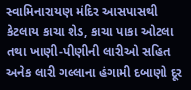સ્વામિનારાયણ મંદિર આસપાસથી કેટલાય કાચા શેડ, કાચા પાકા ઓટલા તથા ખાણી-પીણીની લારીઓ સહિત અનેક લારી ગલ્લાના હંગામી દબાણો દૂર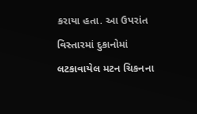કરાયા હતા. આ ઉપરાંત વિસ્તારમાં દુકાનોમાં લટકાવાયેલ મટન ચિકનના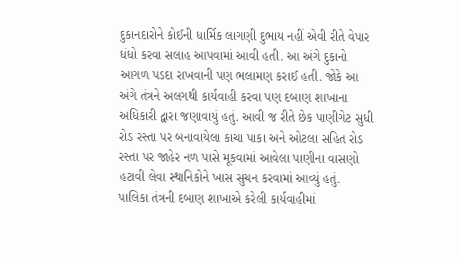દુકાનદારોને કોઈની ધાર્મિક લાગણી દુભાય નહીં એવી રીતે વેપાર ધંધો કરવા સલાહ આપવામાં આવી હતી. આ અંગે દુકાનો આગળ પડદા રાખવાની પણ ભલામણ કરાઈ હતી. જોકે આ અંગે તંત્રને અલગથી કાર્યવાહી કરવા પણ દબાણ શાખાના અધિકારી દ્વારા જણાવાયું હતું. આવી જ રીતે છેક પાણીગેટ સુધી રોડ રસ્તા પર બનાવાયેલા કાચા પાકા અને ઓટલા સહિત રોડ રસ્તા પર જાહેર નળ પાસે મૂકવામાં આવેલા પાણીના વાસણો હટાવી લેવા સ્થાનિકોને ખાસ સુચન કરવામાં આવ્યું હતું.
પાલિકા તંત્રની દબાણ શાખાએ કરેલી કાર્યવાહીમાં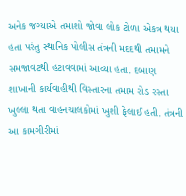અનેક જગ્યાએ તમાશો જોવા લોક ટોળા એકત્ર થયા હતા પરંતુ સ્થાનિક પોલીસ તંત્રની મદદથી તમામને સમજાવટથી હટાવવામાં આવ્યા હતા. દબાણ શાખાની કાર્યવાહીથી વિસ્તારના તમામ રોડ રસ્તા ખુલ્લા થતા વાહનચાલકોમાં ખુશી ફેલાઈ હતી. તંત્રની આ કામગીરીમાં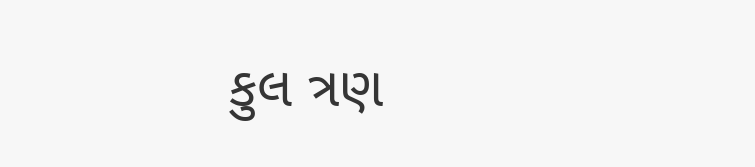કુલ ત્રણ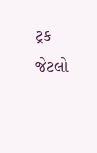ટ્રક જેટલો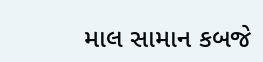માલ સામાન કબજે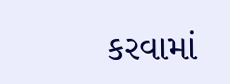કરવામાં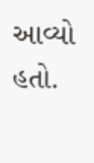આવ્યો હતો.